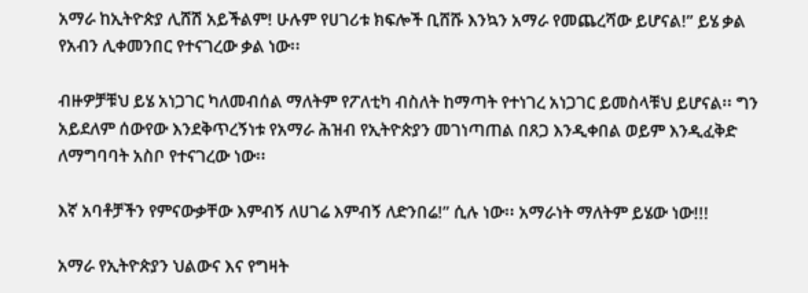አማራ ከኢትዮጵያ ሊሸሽ አይችልም! ሁሉም የሀገሪቱ ክፍሎች ቢሸሹ እንኳን አማራ የመጨረሻው ይሆናል!” ይሄ ቃል የአብን ሊቀመንበር የተናገረው ቃል ነው፡፡

ብዙዎቻቹህ ይሄ አነጋገር ካለመብሰል ማለትም የፖለቲካ ብስለት ከማጣት የተነገረ አነጋገር ይመስላቹህ ይሆናል፡፡ ግን አይደለም ሰውየው እንደቅጥረኝነቱ የአማራ ሕዝብ የኢትዮጵያን መገነጣጠል በጸጋ እንዲቀበል ወይም እንዲፈቅድ ለማግባባት አስቦ የተናገረው ነው፡፡

እኛ አባቶቻችን የምናውቃቸው እምብኝ ለሀገሬ እምብኝ ለድንበሬ!” ሲሉ ነው፡፡ አማራነት ማለትም ይሄው ነው!!!

አማራ የኢትዮጵያን ህልውና እና የግዛት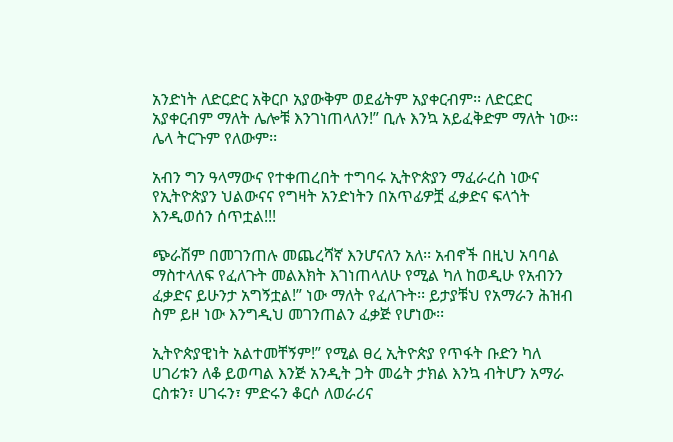አንድነት ለድርድር አቅርቦ አያውቅም ወደፊትም አያቀርብም፡፡ ለድርድር አያቀርብም ማለት ሌሎቹ እንገነጠላለን!” ቢሉ እንኳ አይፈቅድም ማለት ነው፡፡ ሌላ ትርጉም የለውም፡፡

አብን ግን ዓላማውና የተቀጠረበት ተግባሩ ኢትዮጵያን ማፈራረስ ነውና የኢትዮጵያን ህልውናና የግዛት አንድነትን በአጥፊዎቿ ፈቃድና ፍላጎት እንዲወሰን ሰጥቷል!!!

ጭራሽም በመገንጠሉ መጨረሻኛ እንሆናለን አለ፡፡ አብኖች በዚህ አባባል ማስተላለፍ የፈለጉት መልእክት እገነጠላለሁ የሚል ካለ ከወዲሁ የአብንን ፈቃድና ይሁንታ አግኝቷል!” ነው ማለት የፈለጉት፡፡ ይታያቹህ የአማራን ሕዝብ ስም ይዞ ነው እንግዲህ መገንጠልን ፈቃጅ የሆነው፡፡

ኢትዮጵያዊነት አልተመቸኝም!” የሚል ፀረ ኢትዮጵያ የጥፋት ቡድን ካለ ሀገሪቱን ለቆ ይወጣል እንጅ አንዲት ጋት መሬት ታክል እንኳ ብትሆን አማራ ርስቱን፣ ሀገሩን፣ ምድሩን ቆርሶ ለወራሪና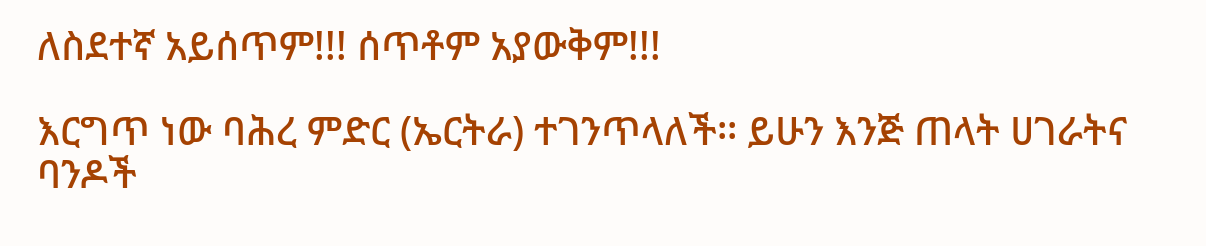ለስደተኛ አይሰጥም!!! ሰጥቶም አያውቅም!!!

እርግጥ ነው ባሕረ ምድር (ኤርትራ) ተገንጥላለች፡፡ ይሁን እንጅ ጠላት ሀገራትና ባንዶች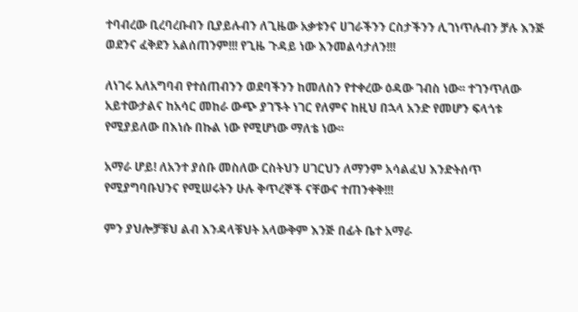ተባብረው ቢረባረቡብን ቢያይሉብን ለጊዜው አቃቱንና ሀገራችንን ርስታችንን ሊገነጥሉብን ቻሉ እንጅ ወደንና ፈቅደን አልሰጠንም!!! የጊዜ ጉዳይ ነው እንመልሳታለን!!!

ለነገሩ አለአግባብ የተሰጠብንን ወደባችንን ከመለስን የተቀረው ዕዳው ገብስ ነው፡፡ ተገንጥለው አይተውታልና ከአሳር መከራ ውጭ ያገኙት ነገር የለምና ከዚህ በኋላ አንድ የመሆን ፍላጎቱ የሚያይለው በእነሱ በኩል ነው የሚሆነው ማለቴ ነው፡፡

አማራ ሆይ! ለአንተ ያሰቡ መስለው ርስትህን ሀገርህን ለማንም አሳልፈህ እንድትሰጥ የሚያግባቡህንና የሚሠሩትን ሁሉ ቅጥረኞች ናቸውና ተጠንቀቅ!!!

ምን ያህሎቻቹህ ልብ እንዳላቹህት አላውቅም እንጅ በፊት ቤተ አማራ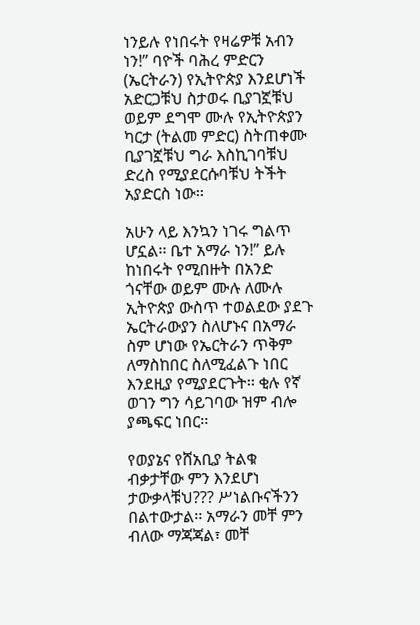ነንይሉ የነበሩት የዛሬዎቹ አብን ነን!” ባዮች ባሕረ ምድርን (ኤርትራን) የኢትዮጵያ እንደሆነች አድርጋቹህ ስታወሩ ቢያገኟቹህ ወይም ደግሞ ሙሉ የኢትዮጵያን ካርታ (ትልመ ምድር) ስትጠቀሙ ቢያገኟቹህ ግራ እስኪገባቹህ ድረስ የሚያደርሱባቹህ ትችት አያድርስ ነው፡፡

አሁን ላይ እንኳን ነገሩ ግልጥ ሆኗል፡፡ ቤተ አማራ ነን!” ይሉ ከነበሩት የሚበዙት በአንድ ጎናቸው ወይም ሙሉ ለሙሉ ኢትዮጵያ ውስጥ ተወልደው ያደጉ ኤርትራውያን ስለሆኑና በአማራ ስም ሆነው የኤርትራን ጥቅም ለማስከበር ስለሚፈልጉ ነበር እንደዚያ የሚያደርጉት፡፡ ቂሉ የኛ ወገን ግን ሳይገባው ዝም ብሎ ያጫፍር ነበር፡፡

የወያኔና የሸአቢያ ትልቁ ብቃታቸው ምን እንደሆነ ታውቃላቹህ??? ሥነልቡናችንን በልተውታል፡፡ አማራን መቸ ምን ብለው ማጃጃል፣ መቸ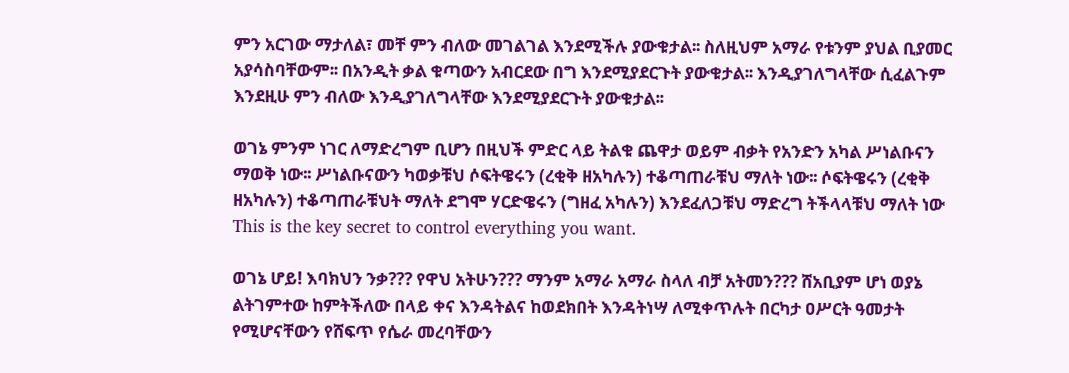ምን አርገው ማታለል፣ መቸ ምን ብለው መገልገል እንደሚችሉ ያውቁታል፡፡ ስለዚህም አማራ የቱንም ያህል ቢያመር አያሳስባቸውም፡፡ በአንዲት ቃል ቁጣውን አብርደው በግ እንደሚያደርጉት ያውቁታል፡፡ እንዲያገለግላቸው ሲፈልጉም እንደዚሁ ምን ብለው እንዲያገለግላቸው እንደሚያደርጉት ያውቁታል፡፡

ወገኔ ምንም ነገር ለማድረግም ቢሆን በዚህች ምድር ላይ ትልቁ ጨዋታ ወይም ብቃት የአንድን አካል ሥነልቡናን ማወቅ ነው፡፡ ሥነልቡናውን ካወቃቹህ ሶፍትዌሩን (ረቂቅ ዘአካሉን) ተቆጣጠራቹህ ማለት ነው፡፡ ሶፍትዌሩን (ረቂቅ ዘአካሉን) ተቆጣጠራቹህት ማለት ደግሞ ሃርድዌሩን (ግዘፈ አካሉን) እንደፈለጋቹህ ማድረግ ትችላላቹህ ማለት ነው This is the key secret to control everything you want.

ወገኔ ሆይ! እባክህን ንቃ??? የዋህ አትሁን??? ማንም አማራ አማራ ስላለ ብቻ አትመን??? ሸአቢያም ሆነ ወያኔ ልትገምተው ከምትችለው በላይ ቀና እንዳትልና ከወደክበት እንዳትነሣ ለሚቀጥሉት በርካታ ዐሥርት ዓመታት የሚሆናቸውን የሸፍጥ የሴራ መረባቸውን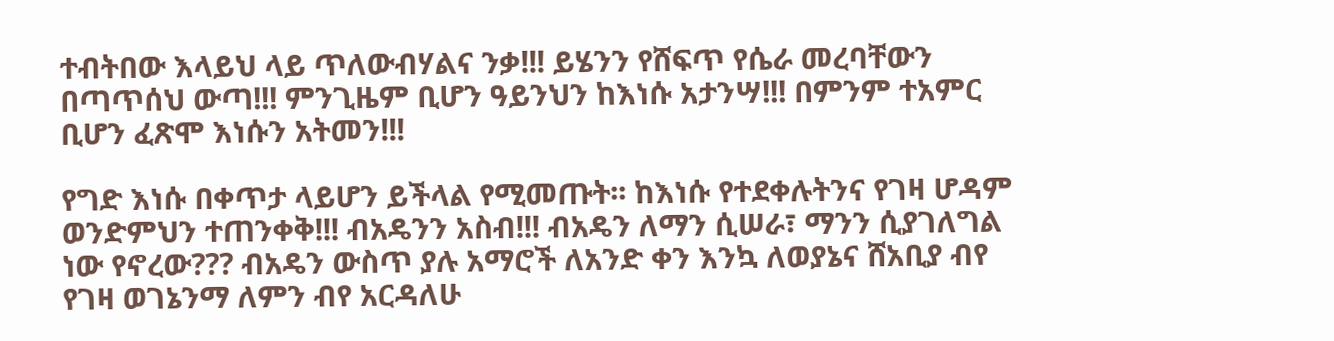ተብትበው እላይህ ላይ ጥለውብሃልና ንቃ!!! ይሄንን የሸፍጥ የሴራ መረባቸውን በጣጥሰህ ውጣ!!! ምንጊዜም ቢሆን ዓይንህን ከእነሱ አታንሣ!!! በምንም ተአምር ቢሆን ፈጽሞ እነሱን አትመን!!!

የግድ እነሱ በቀጥታ ላይሆን ይችላል የሚመጡት፡፡ ከእነሱ የተደቀሉትንና የገዛ ሆዳም ወንድምህን ተጠንቀቅ!!! ብአዴንን አስብ!!! ብአዴን ለማን ሲሠራ፣ ማንን ሲያገለግል ነው የኖረው??? ብአዴን ውስጥ ያሉ አማሮች ለአንድ ቀን እንኳ ለወያኔና ሸአቢያ ብየ የገዛ ወገኔንማ ለምን ብየ አርዳለሁ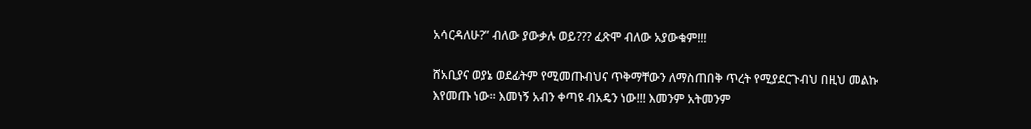አሳርዳለሁ?” ብለው ያውቃሉ ወይ??? ፈጽሞ ብለው አያውቁም!!!

ሸአቢያና ወያኔ ወደፊትም የሚመጡብህና ጥቅማቸውን ለማስጠበቅ ጥረት የሚያደርጉብህ በዚህ መልኩ እየመጡ ነው፡፡ እመነኝ አብን ቀጣዩ ብአዴን ነው!!! እመንም አትመንም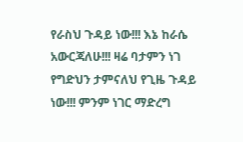የራስህ ጉዳይ ነው!!! እኔ ከራሴ አውርጃለሁ!!! ዛሬ ባታምን ነገ የግድህን ታምናለህ የጊዜ ጉዳይ ነው!!! ምንም ነገር ማድረግ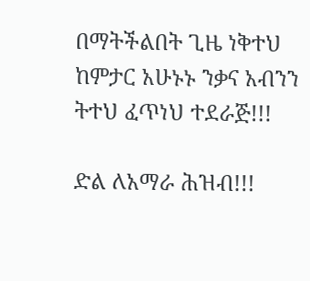በማትችልበት ጊዜ ነቅተህ ከምታር አሁኑኑ ንቃና አብንን ትተህ ፈጥነህ ተደራጅ!!!

ድል ለአማራ ሕዝብ!!!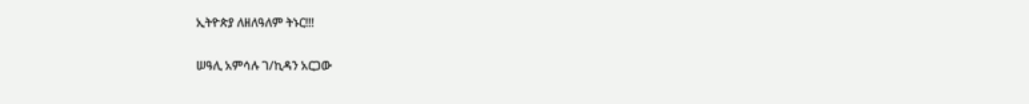ኢትዮጵያ ለዘለዓለም ትኑር!!!

ሠዓሊ አምሳሉ ገ/ኪዳን አርጋው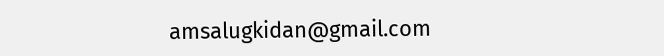amsalugkidan@gmail.com